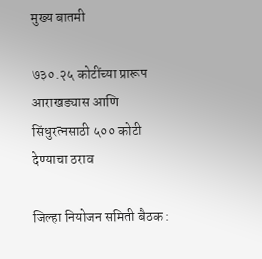मुख्य बातमी

७३०.२५ कोटींच्या प्रारूप आराखड्यास आणि सिंधुरत्नसाठी ५०० कोटी देण्याचा ठराव

जिल्हा नियोजन समिती बैठक :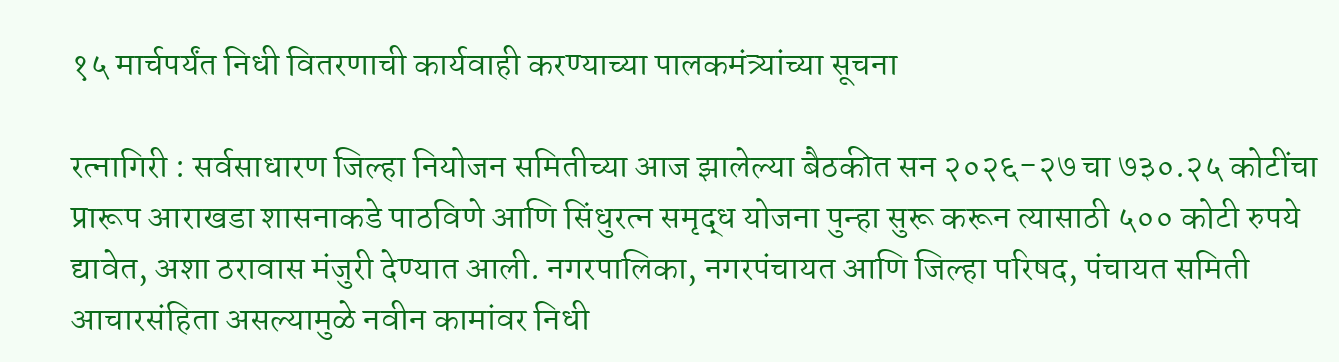१५ मार्चपर्यंत निधी वितरणाची कार्यवाही करण्याच्या पालकमंत्र्यांच्या सूचना

रत्नागिरी : सर्वसाधारण जिल्हा नियोजन समितीच्या आज झालेल्या बैठकीत सन २०२६-२७ चा ७३०.२५ कोटींचा प्रारूप आराखडा शासनाकडे पाठविणे आणि सिंधुरत्न समृद्ध योजना पुन्हा सुरू करून त्यासाठी ५०० कोटी रुपये द्यावेत, अशा ठरावास मंजुरी देण्यात आली. नगरपालिका, नगरपंचायत आणि जिल्हा परिषद, पंचायत समिती आचारसंहिता असल्यामुळे नवीन कामांवर निधी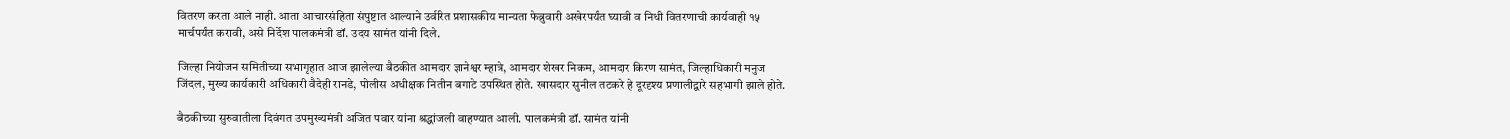वितरण करता आले नाही. आता आचारसंहिता संपुष्टात आल्याने उर्वरित प्रशासकीय मान्यता फेब्रुवारी अखेरपर्यंत घ्यावी व निधी वितरणाची कार्यवाही १५ मार्चपर्यंत करावी, असे निर्देश पालकमंत्री डॉ. उदय सामंत यांनी दिले.

जिल्हा नियोजन समितीच्या सभागृहात आज झालेल्या बैठकीत आमदार ज्ञानेश्वर म्हात्रे, आमदार शेखर निकम, आमदार किरण सामंत, जिल्हाधिकारी मनुज जिंदल, मुख्य कार्यकारी अधिकारी वैदेही रानडे, पोलीस अधीक्षक नितीन बगाटे उपस्थित होते. खासदार सुनील तटकरे हे दूरदृश्य प्रणालीद्वारे सहभागी झाले होते.

बैठकीच्या सुरुवातीला दिवंगत उपमुख्यमंत्री अजित पवार यांना श्रद्धांजली वाहण्यात आली. पालकमंत्री डॉ. सामंत यांनी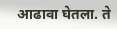आढावा घेतला. ते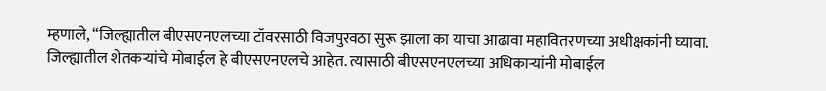म्हणाले, “जिल्ह्यातील बीएसएनएलच्या टॉवरसाठी विजपुरवठा सुरू झाला का याचा आढावा महावितरणच्या अधीक्षकांनी घ्यावा. जिल्ह्यातील शेतकऱ्यांचे मोबाईल हे बीएसएनएलचे आहेत. त्यासाठी बीएसएनएलच्या अधिकाऱ्यांनी मोबाईल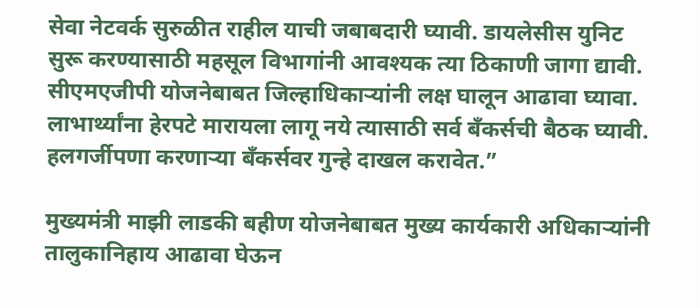सेवा नेटवर्क सुरुळीत राहील याची जबाबदारी घ्यावी. डायलेसीस युनिट सुरू करण्यासाठी महसूल विभागांनी आवश्यक त्या ठिकाणी जागा द्यावी. सीएमएजीपी योजनेबाबत जिल्हाधिकाऱ्यांनी लक्ष घालून आढावा घ्यावा. लाभार्थ्यांना हेरपटे मारायला लागू नये त्यासाठी सर्व बँकर्सची बैठक घ्यावी. हलगर्जीपणा करणाऱ्या बँकर्सवर गुन्हे दाखल करावेत.”

मुख्यमंत्री माझी लाडकी बहीण योजनेबाबत मुख्य कार्यकारी अधिकाऱ्यांनी तालुकानिहाय आढावा घेऊन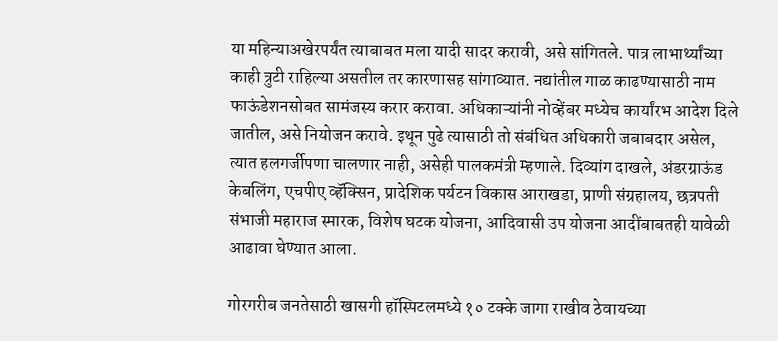या महिन्याअखेरपर्यंत त्याबाबत मला यादी सादर करावी, असे सांगितले. पात्र लाभार्थ्यांच्या काही त्रुटी राहिल्या असतील तर कारणासह सांगाव्यात. नद्यांतील गाळ काढण्यासाठी नाम फाऊंडेशनसोबत सामंजस्य करार करावा. अधिकाऱ्यांनी नोव्हेंबर मध्येच कार्यांरभ आदेश दिले जातील, असे नियोजन करावे. इथून पुढे त्यासाठी तो संबंधित अधिकारी जबाबदार असेल, त्यात हलगर्जीपणा चालणार नाही, असेही पालकमंत्री म्हणाले. दिव्यांग दाखले, अंडरग्राऊंड केबलिंग, एचपीए व्हॅक्सिन, प्रादेशिक पर्यटन विकास आराखडा, प्राणी संग्रहालय, छत्रपती संभाजी महाराज स्मारक, विशेष घटक योजना, आदिवासी उप योजना आदींबाबतही यावेळी आढावा घेण्यात आला.

गोरगरीब जनतेसाठी खासगी हॉस्पिटलमध्ये १० टक्के जागा राखीव ठेवायच्या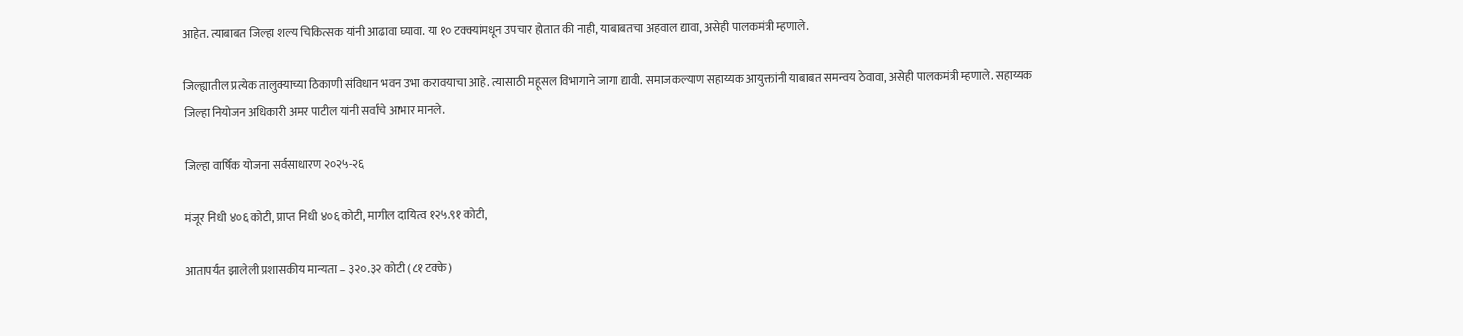आहेत. त्याबाबत जिल्हा शल्य चिकित्सक यांनी आढावा घ्यावा. या १० टक्क्यांमधून उपचार होतात की नाही, याबाबतचा अहवाल द्यावा, असेही पालकमंत्री म्हणाले.

जिल्ह्यातील प्रत्येक तालुक्याच्या ठिकाणी संविधान भवन उभा करावयाचा आहे. त्यासाठी महूसल विभागाने जागा द्यावी. समाजकल्याण सहाय्यक आयुक्तांनी याबाबत समन्वय ठेवावा, असेही पालकमंत्री म्हणाले. सहाय्यक जिल्हा नियोजन अधिकारी अमर पाटील यांनी सर्वांचे आभार मानले.

जिल्हा वार्षिक योजना सर्वसाधारण २०२५-२६

मंजूर निधी ४०६ कोटी, प्राप्त निधी ४०६ कोटी, मागील दायित्व १२५.९१ कोटी,

आतापर्यंत झालेली प्रशासकीय मान्यता – ३२०.३२ कोटी (८१ टक्के)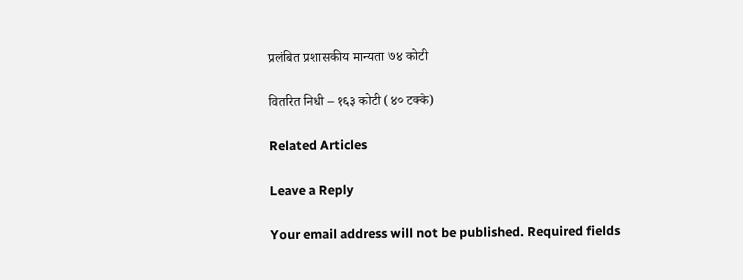प्रलंबित प्रशासकीय मान्यता ७४ कोटी

वितरित निधी – १६३ कोटी (४० टक्के)

Related Articles

Leave a Reply

Your email address will not be published. Required fields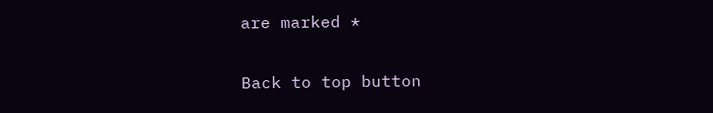are marked *

Back to top button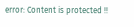error: Content is protected !!